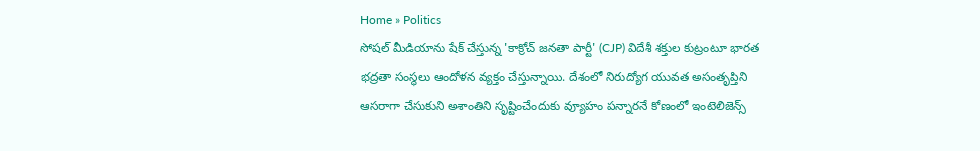Home » Politics
సోషల్ మీడియాను షేక్ చేస్తున్న 'కాక్రోచ్ జనతా పార్టీ' (CJP) విదేశీ శక్తుల కుట్రంటూ భారత భద్రతా సంస్థలు ఆందోళన వ్యక్తం చేస్తున్నాయి. దేశంలో నిరుద్యోగ యువత అసంతృప్తిని ఆసరాగా చేసుకుని అశాంతిని సృష్టించేందుకు వ్యూహం పన్నారనే కోణంలో ఇంటెలిజెన్స్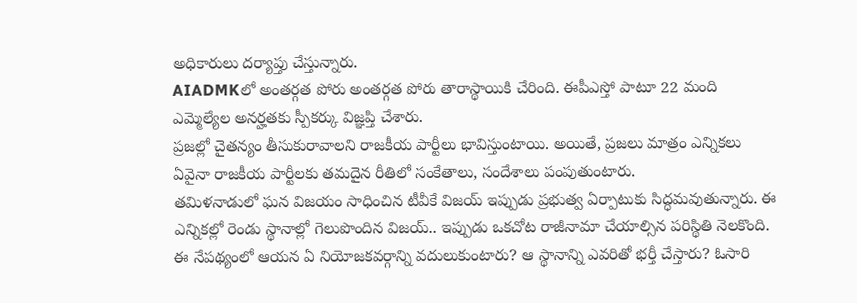అధికారులు దర్యాప్తు చేస్తున్నారు.
AIADMKలో అంతర్గత పోరు అంతర్గత పోరు తారాస్థాయికి చేరింది. ఈపీఎస్తో పాటూ 22 మంది ఎమ్మెల్యేల అనర్హతకు స్పీకర్కు విజ్ఞప్తి చేశారు.
ప్రజల్లో చైతన్యం తీసుకురావాలని రాజకీయ పార్టీలు భావిస్తుంటాయి. అయితే, ప్రజలు మాత్రం ఎన్నికలు ఏవైనా రాజకీయ పార్టీలకు తమదైన రీతిలో సంకేతాలు, సందేశాలు పంపుతుంటారు.
తమిళనాడులో ఘన విజయం సాధించిన టీవీకే విజయ్ ఇప్పుడు ప్రభుత్వ ఏర్పాటుకు సిద్ధమవుతున్నారు. ఈ ఎన్నికల్లో రెండు స్థానాల్లో గెలుపొందిన విజయ్.. ఇప్పుడు ఒకచోట రాజీనామా చేయాల్సిన పరిస్థితి నెలకొంది. ఈ నేపథ్యంలో ఆయన ఏ నియోజకవర్గాన్ని వదులుకుంటారు? ఆ స్థానాన్ని ఎవరితో భర్తీ చేస్తారు? ఓసారి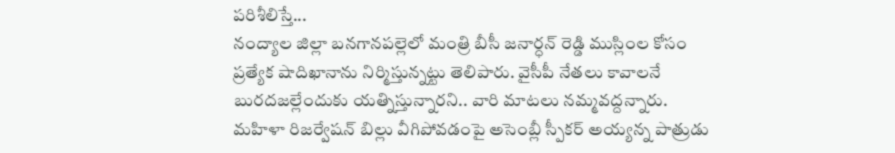పరిశీలిస్తే...
నంద్యాల జిల్లా బనగానపల్లెలో మంత్రి బీసీ జనార్ధన్ రెడ్డి ముస్లింల కోసం ప్రత్యేక షాదిఖానాను నిర్మిస్తున్నట్టు తెలిపారు. వైసీపీ నేతలు కావాలనే బురదజల్లేందుకు యత్నిస్తున్నారని.. వారి మాటలు నమ్మవద్దన్నారు.
మహిళా రిజర్వేషన్ బిల్లు వీగిపోవడంపై అసెంబ్లీ స్పీకర్ అయ్యన్న పాత్రుడు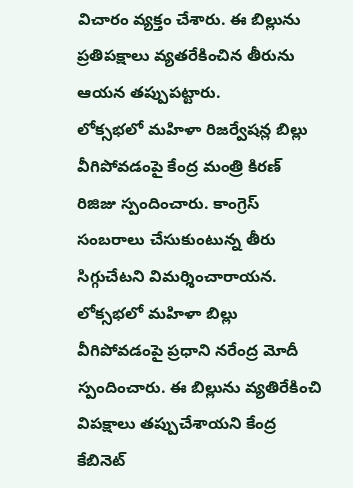విచారం వ్యక్తం చేశారు. ఈ బిల్లును ప్రతిపక్షాలు వ్యతరేకించిన తీరును ఆయన తప్పుపట్టారు.
లోక్సభలో మహిళా రిజర్వేషన్ల బిల్లు వీగిపోవడంపై కేంద్ర మంత్రి కిరణ్ రిజిజు స్పందించారు. కాంగ్రెస్ సంబరాలు చేసుకుంటున్న తీరు సిగ్గుచేటని విమర్శించారాయన.
లోక్సభలో మహిళా బిల్లు వీగిపోవడంపై ప్రధాని నరేంద్ర మోదీ స్పందించారు. ఈ బిల్లును వ్యతిరేకించి విపక్షాలు తప్పుచేశాయని కేంద్ర కేబినెట్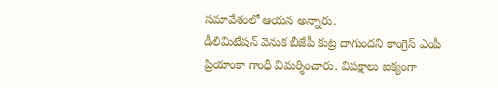సమావేశంలో ఆయన అన్నారు.
డీలిమిటేషన్ వెనుక బీజేపీ కుట్ర దాగుందని కాంగ్రెస్ ఎంపీ ప్రియాంకా గాంధీ విమర్శించారు. విపక్షాలు ఐక్యంగా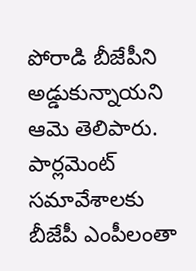పోరాడి బీజేపీని అడ్డుకున్నాయని ఆమె తెలిపారు.
పార్లమెంట్ సమావేశాలకు బీజేపీ ఎంపీలంతా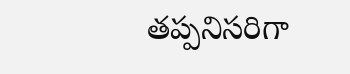తప్పనిసరిగా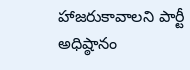హాజరుకావాలని పార్టీ అధిష్ఠానం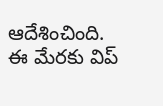ఆదేశించింది. ఈ మేరకు విప్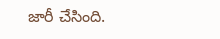జారీ చేసింది.